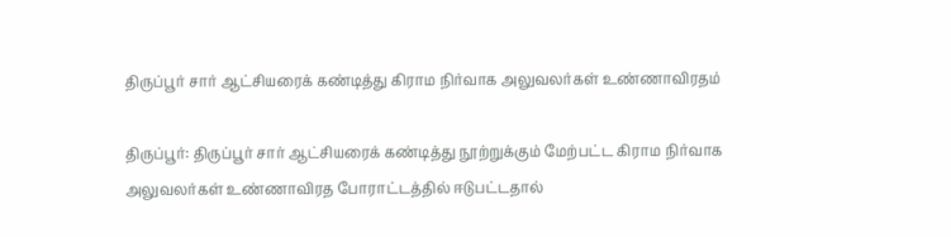திருப்பூர் சார் ஆட்சியரைக் கண்டித்து கிராம நிர்வாக அலுவலர்கள் உண்ணாவிரதம்

திருப்பூர்: திருப்பூர் சார் ஆட்சியரைக் கண்டித்து நூற்றுக்கும் மேற்பட்ட கிராம நிர்வாக அலுவலர்கள் உண்ணாவிரத போராட்டத்தில் ஈடுபட்டதால்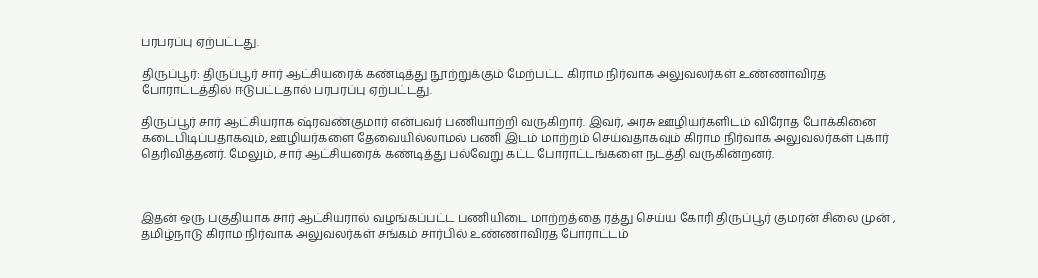பரபரப்பு ஏற்பட்டது.

திருப்பூர்: திருப்பூர் சார் ஆட்சியரைக் கண்டித்து நூற்றுக்கும் மேற்பட்ட கிராம நிர்வாக அலுவலர்கள் உண்ணாவிரத போராட்டத்தில் ஈடுபட்டதால் பரபரப்பு ஏற்பட்டது.

திருப்பூர் சார் ஆட்சியராக ஷ்ரவண்குமார் என்பவர் பணியாற்றி வருகிறார். இவர், அரசு ஊழியர்களிடம் விரோத போக்கினை கடைபிடிப்பதாகவும், ஊழியர்களை தேவையில்லாமல் பணி இடம் மாற்றம் செய்வதாகவும் கிராம நிர்வாக அலுவலர்கள் புகார் தெரிவித்தனர். மேலும், சார் ஆட்சியரைக் கண்டித்து பல்வேறு கட்ட போராட்டங்களை நடத்தி வருகின்றனர்.



இதன் ஒரு பகுதியாக சார் ஆட்சியரால் வழங்கப்பட்ட பணியிடை மாற்றத்தை ரத்து செய்ய கோரி திருப்பூர் குமரன் சிலை முன் , தமிழ்நாடு கிராம நிர்வாக அலுவலர்கள் சங்கம் சார்பில் உண்ணாவிரத போராட்டம்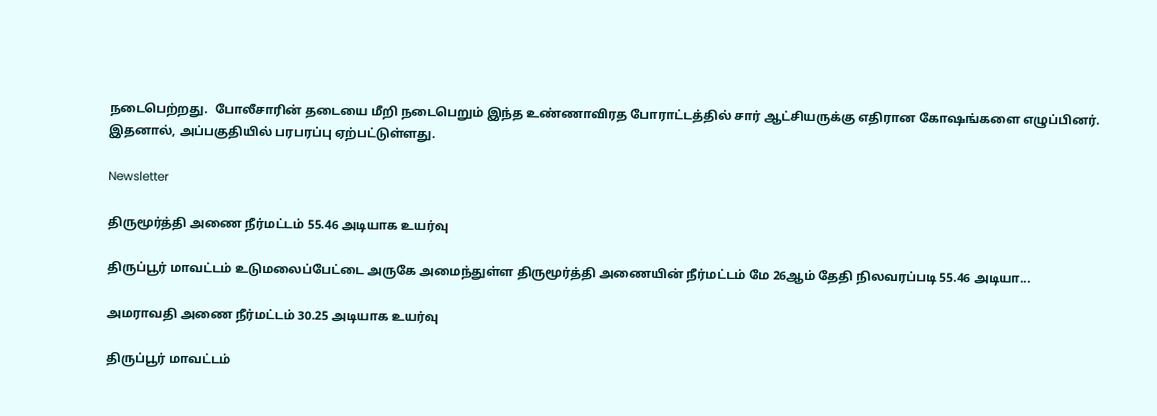நடைபெற்றது.  போலீசாரின் தடையை மீறி நடைபெறும் இந்த உண்ணாவிரத போராட்டத்தில் சார் ஆட்சியருக்கு எதிரான கோஷங்களை எழுப்பினர். இதனால், அப்பகுதியில் பரபரப்பு ஏற்பட்டுள்ளது.

Newsletter

திருமூர்த்தி அணை நீர்மட்டம் 55.46 அடியாக உயர்வு

திருப்பூர் மாவட்டம் உடுமலைப்பேட்டை அருகே அமைந்துள்ள திருமூர்த்தி அணையின் நீர்மட்டம் மே 26ஆம் தேதி நிலவரப்படி 55.46 அடியா...

அமராவதி அணை நீர்மட்டம் 30.25 அடியாக உயர்வு

திருப்பூர் மாவட்டம்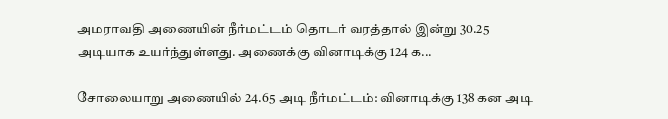அமராவதி அணையின் நீர்மட்டம் தொடர் வரத்தால் இன்று 30.25 அடியாக உயர்ந்துள்ளது. அணைக்கு வினாடிக்கு 124 க...

சோலையாறு அணையில் 24.65 அடி நீர்மட்டம்: வினாடிக்கு 138 கன அடி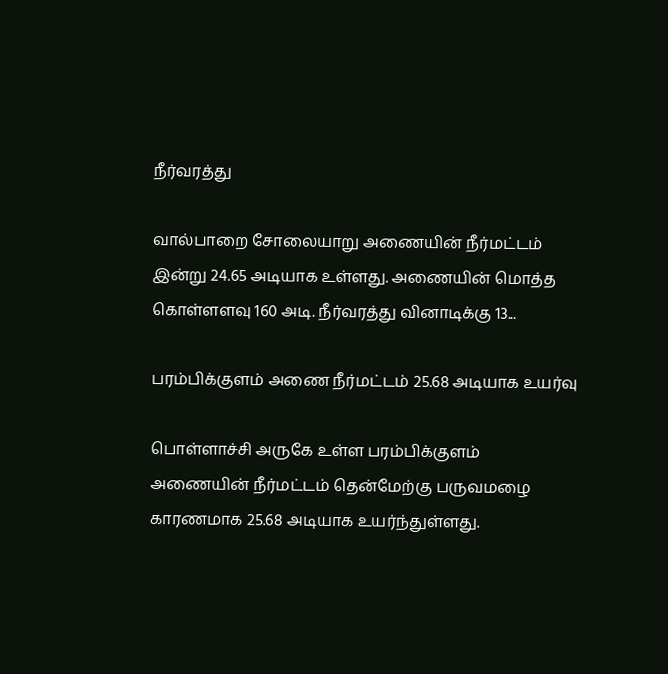நீர்வரத்து

வால்பாறை சோலையாறு அணையின் நீர்மட்டம் இன்று 24.65 அடியாக உள்ளது. அணையின் மொத்த கொள்ளளவு 160 அடி. நீர்வரத்து வினாடிக்கு 13...

பரம்பிக்குளம் அணை நீர்மட்டம் 25.68 அடியாக உயர்வு

பொள்ளாச்சி அருகே உள்ள பரம்பிக்குளம் அணையின் நீர்மட்டம் தென்மேற்கு பருவமழை காரணமாக 25.68 அடியாக உயர்ந்துள்ளது.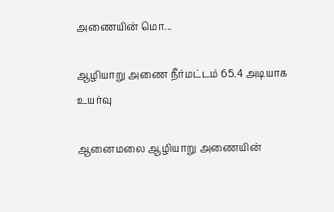அணையின் மொ...

ஆழியாறு அணை நீர்மட்டம் 65.4 அடியாக உயர்வு

ஆனைமலை ஆழியாறு அணையின்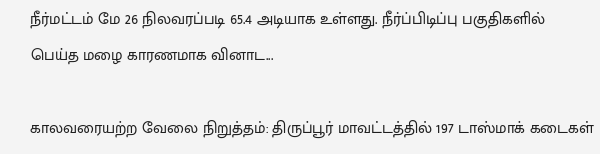நீர்மட்டம் மே 26 நிலவரப்படி 65.4 அடியாக உள்ளது. நீர்ப்பிடிப்பு பகுதிகளில் பெய்த மழை காரணமாக வினாட...

காலவரையற்ற வேலை நிறுத்தம்: திருப்பூர் மாவட்டத்தில் 197 டாஸ்மாக் கடைகள்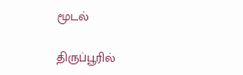மூடல்

திருப்பூரில்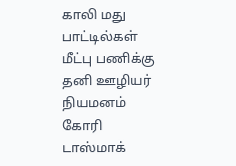காலி மது பாட்டில்கள் மீட்பு பணிக்கு தனி ஊழியர் நியமனம் கோரி டாஸ்மாக்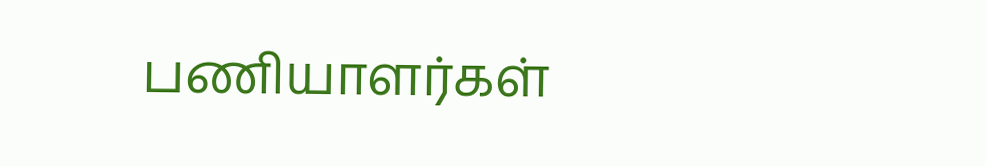பணியாளர்கள்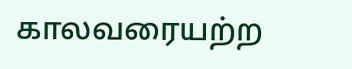காலவரையற்ற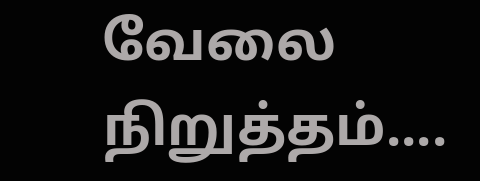வேலை நிறுத்தம்....